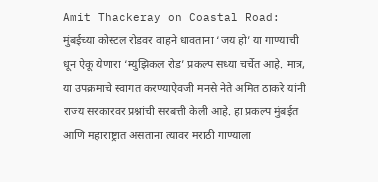Amit Thackeray on Coastal Road: मुंबईच्या कोस्टल रोडवर वाहने धावताना ‘जय हो’ या गाण्याची धून ऐकू येणारा ‘म्युझिकल रोड’ प्रकल्प सध्या चर्चेत आहे. मात्र, या उपक्रमाचे स्वागत करण्याऐवजी मनसे नेते अमित ठाकरे यांनी राज्य सरकारवर प्रश्नांची सरबत्ती केली आहे. हा प्रकल्प मुंबईत आणि महाराष्ट्रात असताना त्यावर मराठी गाण्याला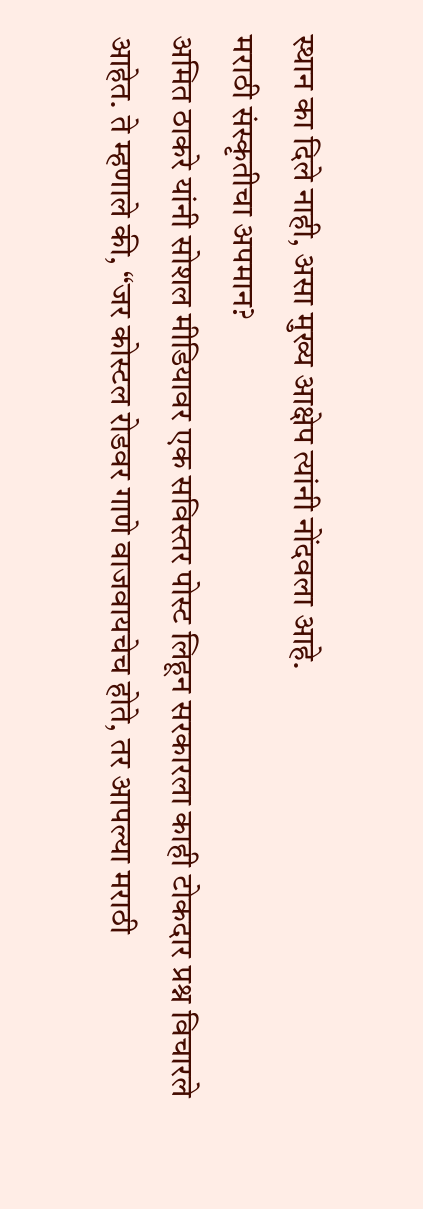स्थान का दिले नाही, असा मुख्य आक्षेप त्यांनी नोंदवला आहे.
मराठी संस्कृतीचा अपमान?
अमित ठाकरे यांनी सोशल मीडियावर एक सविस्तर पोस्ट लिहून सरकारला काही टोकदार प्रश्न विचारले आहेत. ते म्हणाले की, “जर कोस्टल रोडवर गाणे वाजवायचेच होते, तर आपल्या मराठी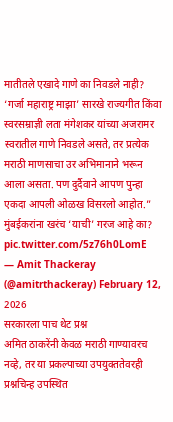मातीतले एखादे गाणे का निवडले नाही? ‘गर्जा महाराष्ट्र माझा’ सारखे राज्यगीत किंवा स्वरसम्राज्ञी लता मंगेशकर यांच्या अजरामर स्वरातील गाणे निवडले असते, तर प्रत्येक मराठी माणसाचा उर अभिमानाने भरून आला असता. पण दुर्दैवाने आपण पुन्हा एकदा आपली ओळख विसरलो आहोत.”
मुंबईकरांना खरंच ‘याची’ गरज आहे का? pic.twitter.com/5z76h0LomE
— Amit Thackeray (@amitrthackeray) February 12, 2026
सरकारला पाच थेट प्रश्न
अमित ठाकरेंनी केवळ मराठी गाण्यावरच नव्हे, तर या प्रकल्पाच्या उपयुक्ततेवरही प्रश्नचिन्ह उपस्थित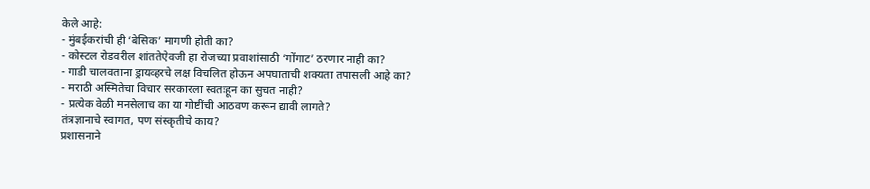केले आहे:
- मुंबईकरांची ही ‘बेसिक’ मागणी होती का?
- कोस्टल रोडवरील शांततेऐवजी हा रोजच्या प्रवाशांसाठी ‘गोंगाट’ ठरणार नाही का?
- गाडी चालवताना ड्रायव्हरचे लक्ष विचलित होऊन अपघाताची शक्यता तपासली आहे का?
- मराठी अस्मितेचा विचार सरकारला स्वतःहून का सुचत नाही?
- प्रत्येक वेळी मनसेलाच का या गोष्टींची आठवण करून द्यावी लागते?
तंत्रज्ञानाचे स्वागत, पण संस्कृतीचे काय?
प्रशासनाने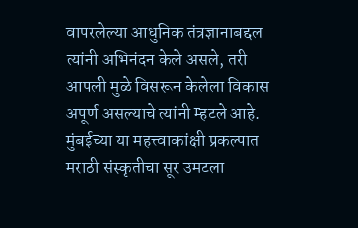वापरलेल्या आधुनिक तंत्रज्ञानाबद्दल त्यांनी अभिनंदन केले असले, तरी आपली मुळे विसरून केलेला विकास अपूर्ण असल्याचे त्यांनी म्हटले आहे. मुंबईच्या या महत्त्वाकांक्षी प्रकल्पात मराठी संस्कृतीचा सूर उमटला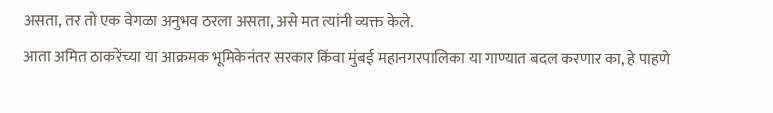असता, तर तो एक वेगळा अनुभव ठरला असता, असे मत त्यांनी व्यक्त केले.
आता अमित ठाकरेंच्या या आक्रमक भूमिकेनंतर सरकार किंवा मुंबई महानगरपालिका या गाण्यात बदल करणार का, हे पाहणे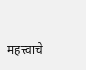महत्त्वाचे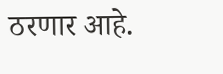ठरणार आहे.